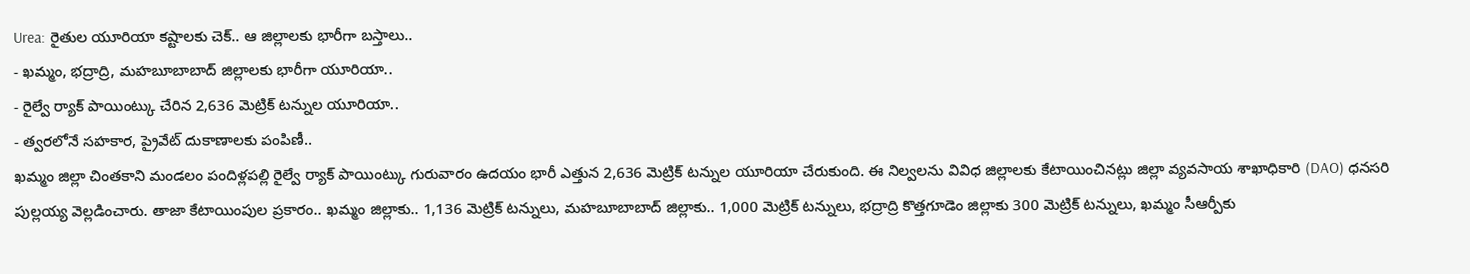Urea: రైతుల యూరియా కష్టాలకు చెక్.. ఆ జిల్లాలకు భారీగా బస్తాలు..
- ఖమ్మం, భద్రాద్రి, మహబూబాబాద్ జిల్లాలకు భారీగా యూరియా..
- రైల్వే ర్యాక్ పాయింట్కు చేరిన 2,636 మెట్రిక్ టన్నుల యూరియా..
- త్వరలోనే సహకార, ప్రైవేట్ దుకాణాలకు పంపిణీ..
ఖమ్మం జిల్లా చింతకాని మండలం పందిళ్లపల్లి రైల్వే ర్యాక్ పాయింట్కు గురువారం ఉదయం భారీ ఎత్తున 2,636 మెట్రిక్ టన్నుల యూరియా చేరుకుంది. ఈ నిల్వలను వివిధ జిల్లాలకు కేటాయించినట్లు జిల్లా వ్యవసాయ శాఖాధికారి (DAO) ధనసరి పుల్లయ్య వెల్లడించారు. తాజా కేటాయింపుల ప్రకారం.. ఖమ్మం జిల్లాకు.. 1,136 మెట్రిక్ టన్నులు, మహబూబాబాద్ జిల్లాకు.. 1,000 మెట్రిక్ టన్నులు, భద్రాద్రి కొత్తగూడెం జిల్లాకు 300 మెట్రిక్ టన్నులు, ఖమ్మం సీఆర్పీకు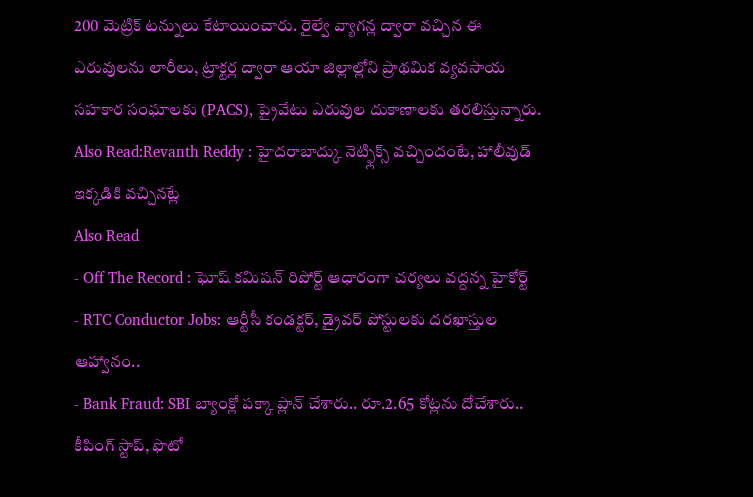200 మెట్రిక్ టన్నులు కేటాయించారు. రైల్వే వ్యాగన్ల ద్వారా వచ్చిన ఈ ఎరువులను లారీలు, ట్రాక్టర్ల ద్వారా ఆయా జిల్లాల్లోని ప్రాథమిక వ్యవసాయ సహకార సంఘాలకు (PACS), ప్రైవేటు ఎరువుల దుకాణాలకు తరలిస్తున్నారు.
Also Read:Revanth Reddy : హైదరాబాద్కు నెట్ఫ్లిక్స్ వచ్చిందంటే, హాలీవుడ్ ఇక్కడికి వచ్చినట్లే
Also Read
- Off The Record : ఘోష్ కమిషన్ రిపోర్ట్ ఆధారంగా చర్యలు వద్దన్న హైకోర్ట్
- RTC Conductor Jobs: ఆర్టీసీ కండక్టర్, డ్రైవర్ పోస్టులకు దరఖాస్తుల ఆహ్వానం..
- Bank Fraud: SBI బ్యాంక్లో పక్కా ప్లాన్ చేశారు.. రూ.2.65 కోట్లను దోచేశారు.. కీపింగ్ స్టాప్, ఫొటో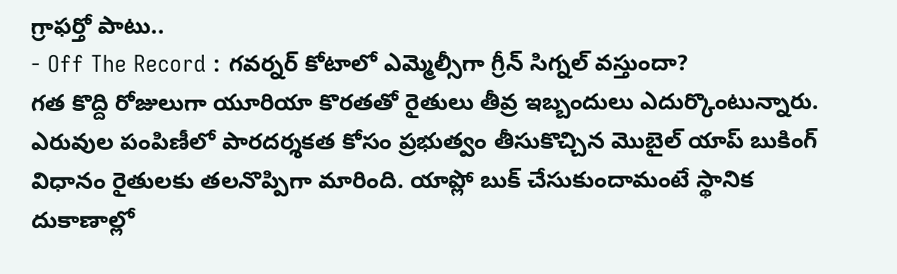గ్రాఫర్తో పాటు..
- Off The Record : గవర్నర్ కోటాలో ఎమ్మెల్సీగా గ్రీన్ సిగ్నల్ వస్తుందా?
గత కొద్ది రోజులుగా యూరియా కొరతతో రైతులు తీవ్ర ఇబ్బందులు ఎదుర్కొంటున్నారు. ఎరువుల పంపిణీలో పారదర్శకత కోసం ప్రభుత్వం తీసుకొచ్చిన మొబైల్ యాప్ బుకింగ్ విధానం రైతులకు తలనొప్పిగా మారింది. యాప్లో బుక్ చేసుకుందామంటే స్థానిక దుకాణాల్లో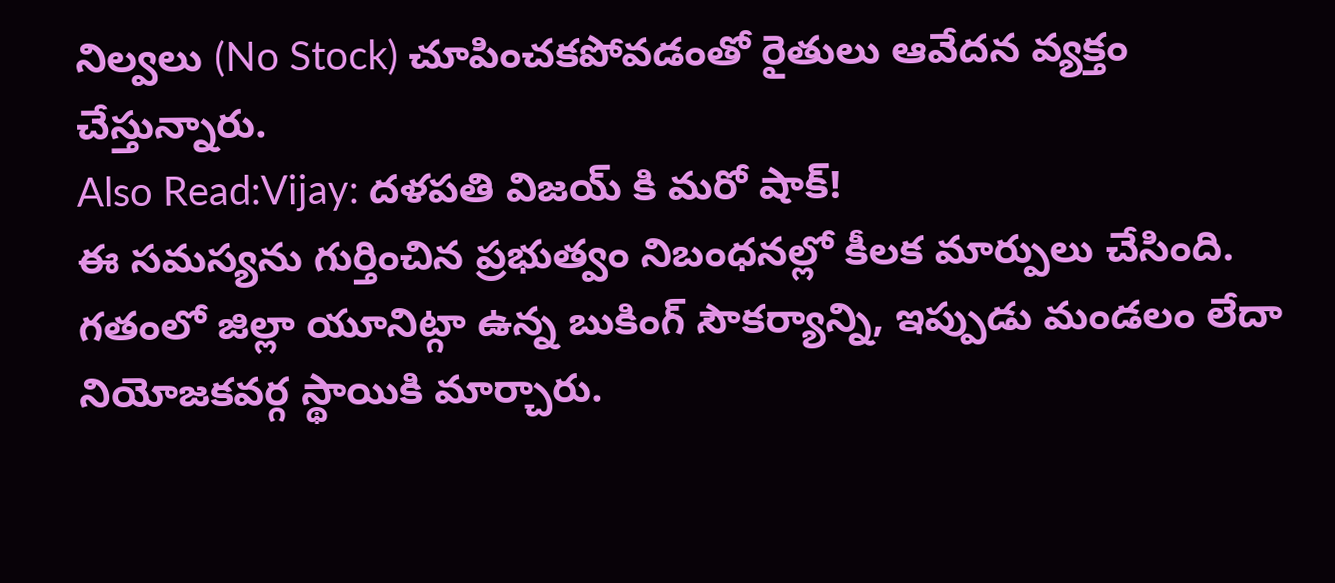నిల్వలు (No Stock) చూపించకపోవడంతో రైతులు ఆవేదన వ్యక్తం చేస్తున్నారు.
Also Read:Vijay: దళపతి విజయ్ కి మరో షాక్!
ఈ సమస్యను గుర్తించిన ప్రభుత్వం నిబంధనల్లో కీలక మార్పులు చేసింది. గతంలో జిల్లా యూనిట్గా ఉన్న బుకింగ్ సౌకర్యాన్ని, ఇప్పుడు మండలం లేదా నియోజకవర్గ స్థాయికి మార్చారు.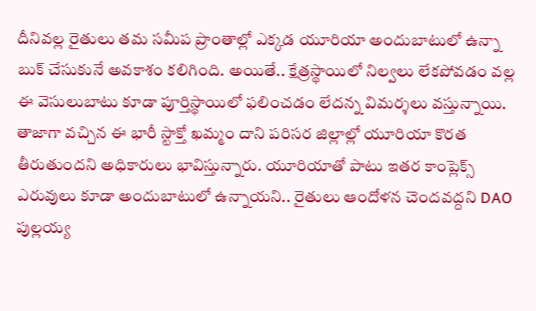దీనివల్ల రైతులు తమ సమీప ప్రాంతాల్లో ఎక్కడ యూరియా అందుబాటులో ఉన్నా బుక్ చేసుకునే అవకాశం కలిగింది. అయితే.. క్షేత్రస్థాయిలో నిల్వలు లేకపోవడం వల్ల ఈ వెసులుబాటు కూడా పూర్తిస్థాయిలో ఫలించడం లేదన్న విమర్శలు వస్తున్నాయి. తాజాగా వచ్చిన ఈ భారీ స్టాక్తో ఖమ్మం దాని పరిసర జిల్లాల్లో యూరియా కొరత తీరుతుందని అధికారులు భావిస్తున్నారు. యూరియాతో పాటు ఇతర కాంప్లెక్స్ ఎరువులు కూడా అందుబాటులో ఉన్నాయని.. రైతులు ఆందోళన చెందవద్దని DAO పుల్లయ్య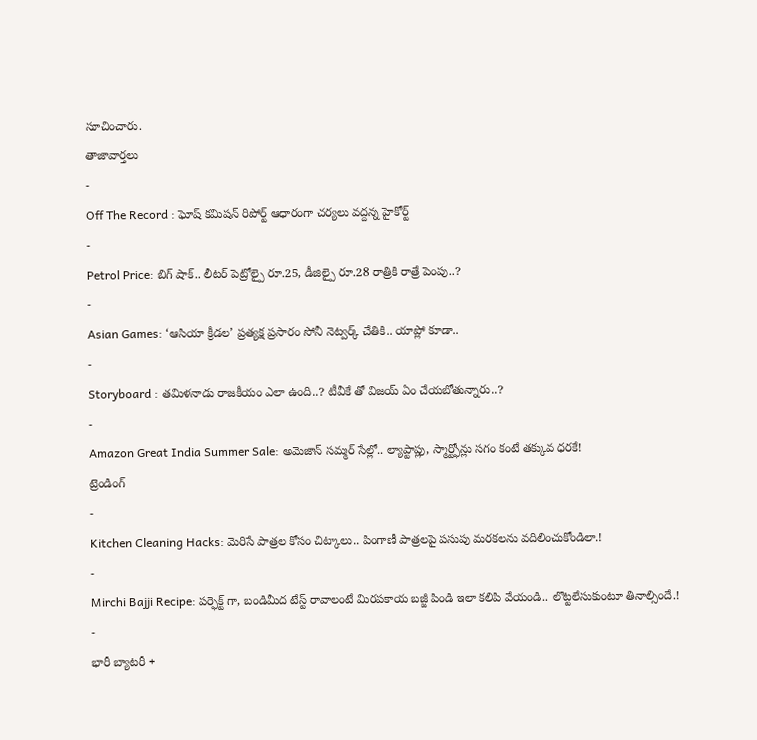సూచించారు.
తాజావార్తలు
-
Off The Record : ఘోష్ కమిషన్ రిపోర్ట్ ఆధారంగా చర్యలు వద్దన్న హైకోర్ట్
-
Petrol Price: బిగ్ షాక్.. లీటర్ పెట్రోల్పై రూ.25, డీజిల్పై రూ.28 రాత్రికి రాత్రే పెంపు..?
-
Asian Games: ‘ఆసియా క్రీడల’ ప్రత్యక్ష ప్రసారం సోనీ నెట్వర్క్ చేతికి.. యాప్లో కూడా..
-
Storyboard : తమిళనాడు రాజకీయం ఎలా ఉంది..? టీవీకే తో విజయ్ ఏం చేయబోతున్నారు..?
-
Amazon Great India Summer Sale: అమెజాన్ సమ్మర్ సేల్లో.. ల్యాప్టాప్లు, స్మార్ట్ఫోన్లు సగం కంటే తక్కువ ధరకే!
ట్రెండింగ్
-
Kitchen Cleaning Hacks: మెరిసే పాత్రల కోసం చిట్కాలు.. పింగాణీ పాత్రలపై పసుపు మరకలను వదిలించుకోండిలా.!
-
Mirchi Bajji Recipe: పర్ఫెక్ట్ గా, బండిమీద టేస్ట్ రావాలంటే మిరపకాయ బజ్జీ పిండి ఇలా కలిపి వేయండి.. లొట్టలేసుకుంటూ తినాల్సిందే.!
-
భారీ బ్యాటరీ +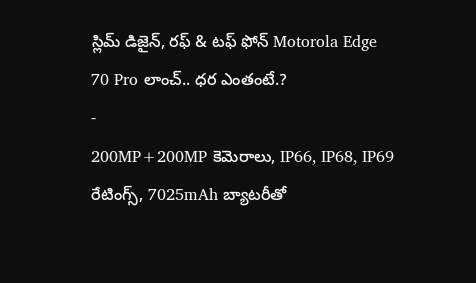స్లిమ్ డిజైన్, రఫ్ & టఫ్ ఫోన్ Motorola Edge 70 Pro లాంచ్.. ధర ఎంతంటే.?
-
200MP+200MP కెమెరాలు, IP66, IP68, IP69 రేటింగ్స్, 7025mAh బ్యాటరీతో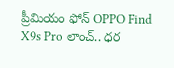ప్రీమియం ఫోన్ OPPO Find X9s Pro లాంచ్.. ధర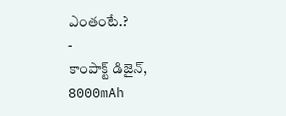ఎంతంటే.?
-
కాంపాక్ట్ డిజైన్, 8000mAh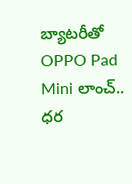బ్యాటరీతో OPPO Pad Mini లాంచ్.. ధర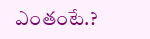ఎంతంటే.?